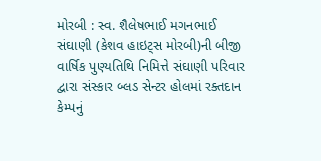મોરબી : સ્વ. શૈલેષભાઈ મગનભાઈ સંઘાણી (કેશવ હાઇટ્સ મોરબી)ની બીજી વાર્ષિક પુણ્યતિથિ નિમિત્તે સંઘાણી પરિવાર દ્વારા સંસ્કાર બ્લડ સેન્ટર હોલમાં રક્તદાન કેમ્પનું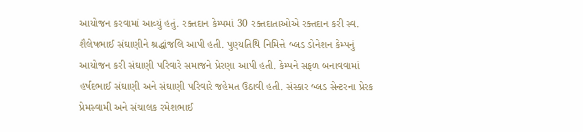આયોજન કરવામાં આવ્યું હતું. રક્તદાન કેમ્પમાં 30 રક્તદાતાઓએ રક્તદાન કરી સ્વ. શૈલેષભાઈ સંઘાણીને શ્રદ્ધાંજલિ આપી હતી. પુણ્યતિથિ નિમિત્તે બ્લડ ડોનેશન કેમ્પનું આયોજન કરી સંઘાણી પરિવારે સમાજને પ્રેરણા આપી હતી. કેમ્પને સફળ બનાવવામાં હર્ષદભાઈ સંઘાણી અને સંઘાણી પરિવારે જહેમત ઉઠાવી હતી. સંસ્કાર બ્લડ સેન્ટરના પ્રેરક પ્રેમસ્વામી અને સંચાલક રમેશભાઈ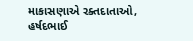માકાસણાએ રક્તદાતાઓ, હર્ષદભાઈ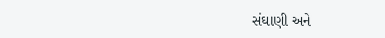સંઘાણી અને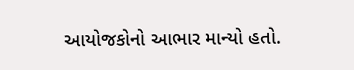આયોજકોનો આભાર માન્યો હતો.